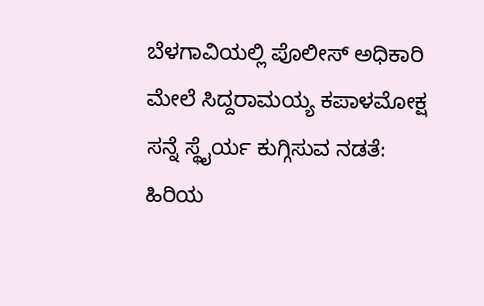ಬೆಳಗಾವಿಯಲ್ಲಿ ಪೊಲೀಸ್ ಅಧಿಕಾರಿ ಮೇಲೆ ಸಿದ್ದರಾಮಯ್ಯ ಕಪಾಳಮೋಕ್ಷ ಸನ್ನೆ ಸ್ಥೈರ್ಯ ಕುಗ್ಗಿಸುವ ನಡತೆ: ಹಿರಿಯ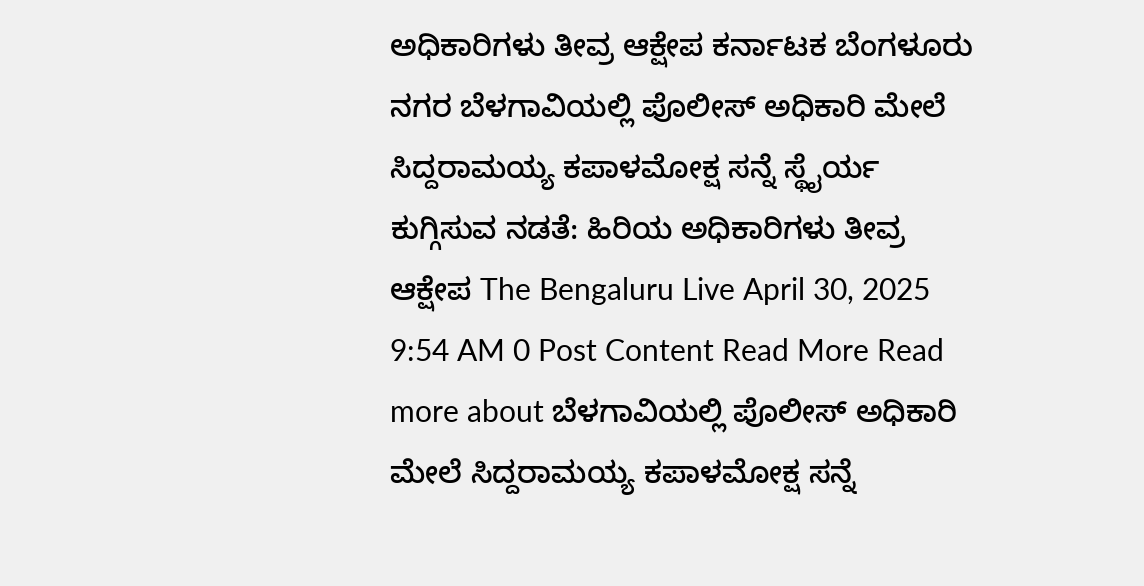ಅಧಿಕಾರಿಗಳು ತೀವ್ರ ಆಕ್ಷೇಪ ಕರ್ನಾಟಕ ಬೆಂಗಳೂರು ನಗರ ಬೆಳಗಾವಿಯಲ್ಲಿ ಪೊಲೀಸ್ ಅಧಿಕಾರಿ ಮೇಲೆ ಸಿದ್ದರಾಮಯ್ಯ ಕಪಾಳಮೋಕ್ಷ ಸನ್ನೆ ಸ್ಥೈರ್ಯ ಕುಗ್ಗಿಸುವ ನಡತೆ: ಹಿರಿಯ ಅಧಿಕಾರಿಗಳು ತೀವ್ರ ಆಕ್ಷೇಪ The Bengaluru Live April 30, 2025 9:54 AM 0 Post Content Read More Read more about ಬೆಳಗಾವಿಯಲ್ಲಿ ಪೊಲೀಸ್ ಅಧಿಕಾರಿ ಮೇಲೆ ಸಿದ್ದರಾಮಯ್ಯ ಕಪಾಳಮೋಕ್ಷ ಸನ್ನೆ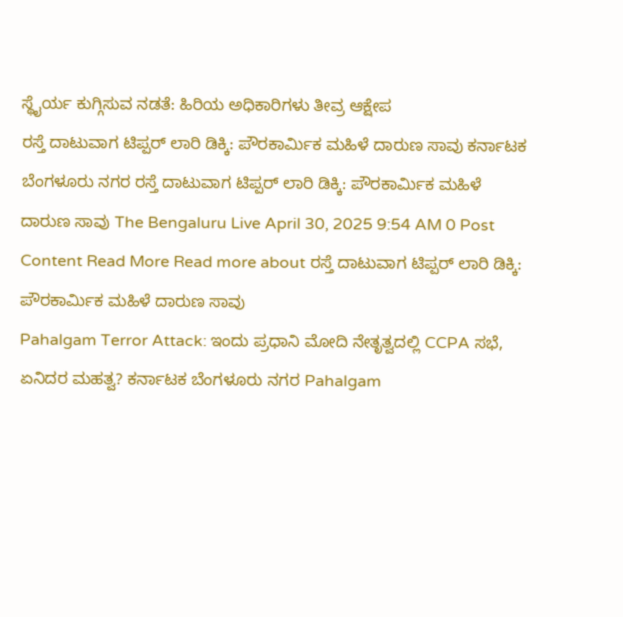ಸ್ಥೈರ್ಯ ಕುಗ್ಗಿಸುವ ನಡತೆ: ಹಿರಿಯ ಅಧಿಕಾರಿಗಳು ತೀವ್ರ ಆಕ್ಷೇಪ
ರಸ್ತೆ ದಾಟುವಾಗ ಟಿಪ್ಪರ್ ಲಾರಿ ಡಿಕ್ಕಿ: ಪೌರಕಾರ್ಮಿಕ ಮಹಿಳೆ ದಾರುಣ ಸಾವು ಕರ್ನಾಟಕ ಬೆಂಗಳೂರು ನಗರ ರಸ್ತೆ ದಾಟುವಾಗ ಟಿಪ್ಪರ್ ಲಾರಿ ಡಿಕ್ಕಿ: ಪೌರಕಾರ್ಮಿಕ ಮಹಿಳೆ ದಾರುಣ ಸಾವು The Bengaluru Live April 30, 2025 9:54 AM 0 Post Content Read More Read more about ರಸ್ತೆ ದಾಟುವಾಗ ಟಿಪ್ಪರ್ ಲಾರಿ ಡಿಕ್ಕಿ: ಪೌರಕಾರ್ಮಿಕ ಮಹಿಳೆ ದಾರುಣ ಸಾವು
Pahalgam Terror Attack: ಇಂದು ಪ್ರಧಾನಿ ಮೋದಿ ನೇತೃತ್ವದಲ್ಲಿ CCPA ಸಭೆ, ಏನಿದರ ಮಹತ್ವ? ಕರ್ನಾಟಕ ಬೆಂಗಳೂರು ನಗರ Pahalgam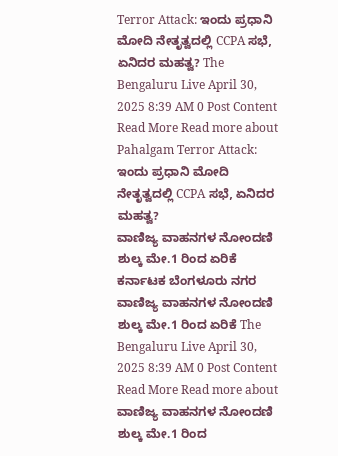Terror Attack: ಇಂದು ಪ್ರಧಾನಿ ಮೋದಿ ನೇತೃತ್ವದಲ್ಲಿ CCPA ಸಭೆ, ಏನಿದರ ಮಹತ್ವ? The Bengaluru Live April 30, 2025 8:39 AM 0 Post Content Read More Read more about Pahalgam Terror Attack: ಇಂದು ಪ್ರಧಾನಿ ಮೋದಿ ನೇತೃತ್ವದಲ್ಲಿ CCPA ಸಭೆ, ಏನಿದರ ಮಹತ್ವ?
ವಾಣಿಜ್ಯ ವಾಹನಗಳ ನೋಂದಣಿ ಶುಲ್ಕ ಮೇ.1 ರಿಂದ ಏರಿಕೆ ಕರ್ನಾಟಕ ಬೆಂಗಳೂರು ನಗರ ವಾಣಿಜ್ಯ ವಾಹನಗಳ ನೋಂದಣಿ ಶುಲ್ಕ ಮೇ.1 ರಿಂದ ಏರಿಕೆ The Bengaluru Live April 30, 2025 8:39 AM 0 Post Content Read More Read more about ವಾಣಿಜ್ಯ ವಾಹನಗಳ ನೋಂದಣಿ ಶುಲ್ಕ ಮೇ.1 ರಿಂದ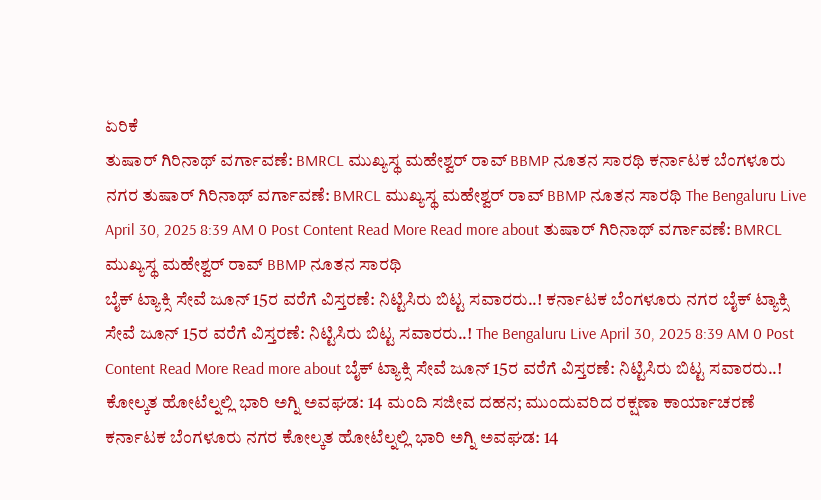ಏರಿಕೆ
ತುಷಾರ್ ಗಿರಿನಾಥ್ ವರ್ಗಾವಣೆ: BMRCL ಮುಖ್ಯಸ್ಥ ಮಹೇಶ್ವರ್ ರಾವ್ BBMP ನೂತನ ಸಾರಥಿ ಕರ್ನಾಟಕ ಬೆಂಗಳೂರು ನಗರ ತುಷಾರ್ ಗಿರಿನಾಥ್ ವರ್ಗಾವಣೆ: BMRCL ಮುಖ್ಯಸ್ಥ ಮಹೇಶ್ವರ್ ರಾವ್ BBMP ನೂತನ ಸಾರಥಿ The Bengaluru Live April 30, 2025 8:39 AM 0 Post Content Read More Read more about ತುಷಾರ್ ಗಿರಿನಾಥ್ ವರ್ಗಾವಣೆ: BMRCL ಮುಖ್ಯಸ್ಥ ಮಹೇಶ್ವರ್ ರಾವ್ BBMP ನೂತನ ಸಾರಥಿ
ಬೈಕ್ ಟ್ಯಾಕ್ಸಿ ಸೇವೆ ಜೂನ್ 15ರ ವರೆಗೆ ವಿಸ್ತರಣೆ: ನಿಟ್ಟಿಸಿರು ಬಿಟ್ಟ ಸವಾರರು..! ಕರ್ನಾಟಕ ಬೆಂಗಳೂರು ನಗರ ಬೈಕ್ ಟ್ಯಾಕ್ಸಿ ಸೇವೆ ಜೂನ್ 15ರ ವರೆಗೆ ವಿಸ್ತರಣೆ: ನಿಟ್ಟಿಸಿರು ಬಿಟ್ಟ ಸವಾರರು..! The Bengaluru Live April 30, 2025 8:39 AM 0 Post Content Read More Read more about ಬೈಕ್ ಟ್ಯಾಕ್ಸಿ ಸೇವೆ ಜೂನ್ 15ರ ವರೆಗೆ ವಿಸ್ತರಣೆ: ನಿಟ್ಟಿಸಿರು ಬಿಟ್ಟ ಸವಾರರು..!
ಕೋಲ್ಕತ ಹೋಟೆಲ್ನಲ್ಲಿ ಭಾರಿ ಅಗ್ನಿ ಅವಘಡ: 14 ಮಂದಿ ಸಜೀವ ದಹನ; ಮುಂದುವರಿದ ರಕ್ಷಣಾ ಕಾರ್ಯಾಚರಣೆ ಕರ್ನಾಟಕ ಬೆಂಗಳೂರು ನಗರ ಕೋಲ್ಕತ ಹೋಟೆಲ್ನಲ್ಲಿ ಭಾರಿ ಅಗ್ನಿ ಅವಘಡ: 14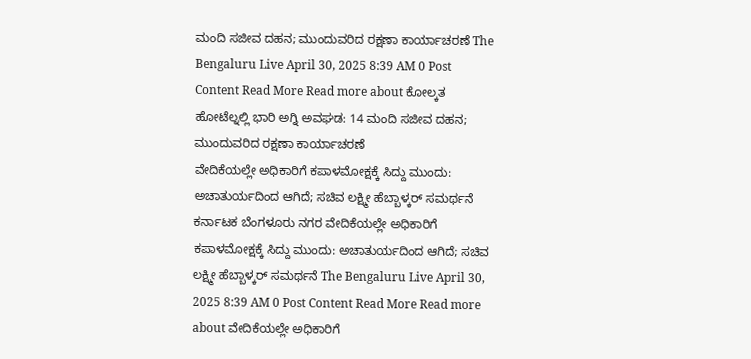ಮಂದಿ ಸಜೀವ ದಹನ; ಮುಂದುವರಿದ ರಕ್ಷಣಾ ಕಾರ್ಯಾಚರಣೆ The Bengaluru Live April 30, 2025 8:39 AM 0 Post Content Read More Read more about ಕೋಲ್ಕತ ಹೋಟೆಲ್ನಲ್ಲಿ ಭಾರಿ ಅಗ್ನಿ ಅವಘಡ: 14 ಮಂದಿ ಸಜೀವ ದಹನ; ಮುಂದುವರಿದ ರಕ್ಷಣಾ ಕಾರ್ಯಾಚರಣೆ
ವೇದಿಕೆಯಲ್ಲೇ ಅಧಿಕಾರಿಗೆ ಕಪಾಳಮೋಕ್ಷಕ್ಕೆ ಸಿದ್ದು ಮುಂದು: ಅಚಾತುರ್ಯದಿಂದ ಆಗಿದೆ; ಸಚಿವ ಲಕ್ಷ್ಮೀ ಹೆಬ್ಬಾಳ್ಕರ್ ಸಮರ್ಥನೆ ಕರ್ನಾಟಕ ಬೆಂಗಳೂರು ನಗರ ವೇದಿಕೆಯಲ್ಲೇ ಅಧಿಕಾರಿಗೆ ಕಪಾಳಮೋಕ್ಷಕ್ಕೆ ಸಿದ್ದು ಮುಂದು: ಅಚಾತುರ್ಯದಿಂದ ಆಗಿದೆ; ಸಚಿವ ಲಕ್ಷ್ಮೀ ಹೆಬ್ಬಾಳ್ಕರ್ ಸಮರ್ಥನೆ The Bengaluru Live April 30, 2025 8:39 AM 0 Post Content Read More Read more about ವೇದಿಕೆಯಲ್ಲೇ ಅಧಿಕಾರಿಗೆ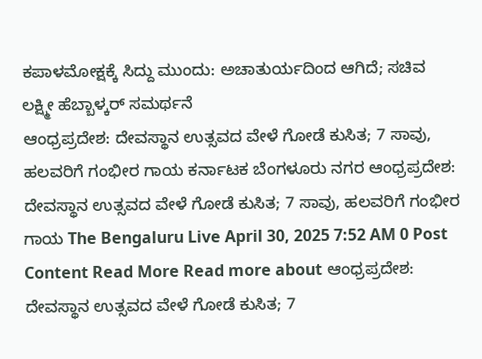ಕಪಾಳಮೋಕ್ಷಕ್ಕೆ ಸಿದ್ದು ಮುಂದು: ಅಚಾತುರ್ಯದಿಂದ ಆಗಿದೆ; ಸಚಿವ ಲಕ್ಷ್ಮೀ ಹೆಬ್ಬಾಳ್ಕರ್ ಸಮರ್ಥನೆ
ಆಂಧ್ರಪ್ರದೇಶ: ದೇವಸ್ಥಾನ ಉತ್ಸವದ ವೇಳೆ ಗೋಡೆ ಕುಸಿತ; 7 ಸಾವು, ಹಲವರಿಗೆ ಗಂಭೀರ ಗಾಯ ಕರ್ನಾಟಕ ಬೆಂಗಳೂರು ನಗರ ಆಂಧ್ರಪ್ರದೇಶ: ದೇವಸ್ಥಾನ ಉತ್ಸವದ ವೇಳೆ ಗೋಡೆ ಕುಸಿತ; 7 ಸಾವು, ಹಲವರಿಗೆ ಗಂಭೀರ ಗಾಯ The Bengaluru Live April 30, 2025 7:52 AM 0 Post Content Read More Read more about ಆಂಧ್ರಪ್ರದೇಶ: ದೇವಸ್ಥಾನ ಉತ್ಸವದ ವೇಳೆ ಗೋಡೆ ಕುಸಿತ; 7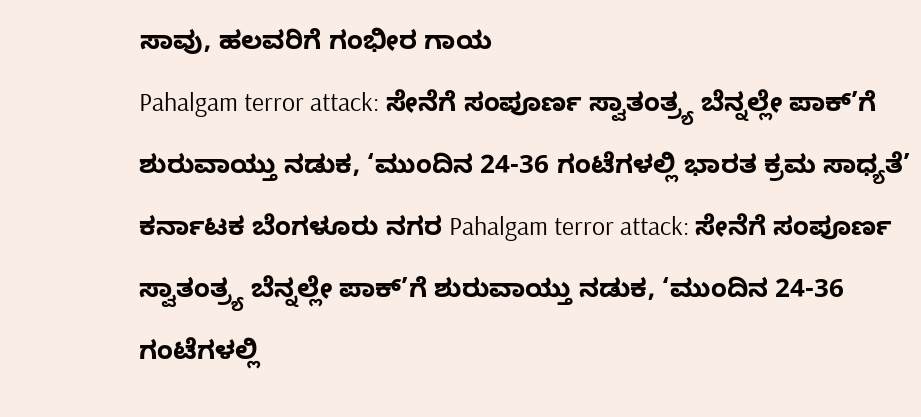ಸಾವು, ಹಲವರಿಗೆ ಗಂಭೀರ ಗಾಯ
Pahalgam terror attack: ಸೇನೆಗೆ ಸಂಪೂರ್ಣ ಸ್ವಾತಂತ್ರ್ಯ ಬೆನ್ನಲ್ಲೇ ಪಾಕ್’ಗೆ ಶುರುವಾಯ್ತು ನಡುಕ, ‘ಮುಂದಿನ 24-36 ಗಂಟೆಗಳಲ್ಲಿ ಭಾರತ ಕ್ರಮ ಸಾಧ್ಯತೆ’ ಕರ್ನಾಟಕ ಬೆಂಗಳೂರು ನಗರ Pahalgam terror attack: ಸೇನೆಗೆ ಸಂಪೂರ್ಣ ಸ್ವಾತಂತ್ರ್ಯ ಬೆನ್ನಲ್ಲೇ ಪಾಕ್’ಗೆ ಶುರುವಾಯ್ತು ನಡುಕ, ‘ಮುಂದಿನ 24-36 ಗಂಟೆಗಳಲ್ಲಿ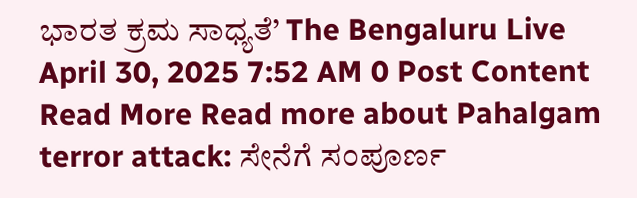ಭಾರತ ಕ್ರಮ ಸಾಧ್ಯತೆ’ The Bengaluru Live April 30, 2025 7:52 AM 0 Post Content Read More Read more about Pahalgam terror attack: ಸೇನೆಗೆ ಸಂಪೂರ್ಣ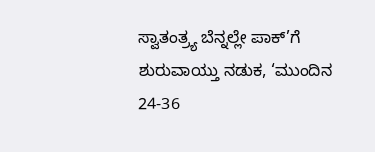ಸ್ವಾತಂತ್ರ್ಯ ಬೆನ್ನಲ್ಲೇ ಪಾಕ್’ಗೆ ಶುರುವಾಯ್ತು ನಡುಕ, ‘ಮುಂದಿನ 24-36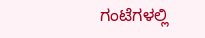ಗಂಟೆಗಳಲ್ಲಿ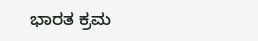ಭಾರತ ಕ್ರಮ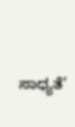ಸಾಧ್ಯತೆ’